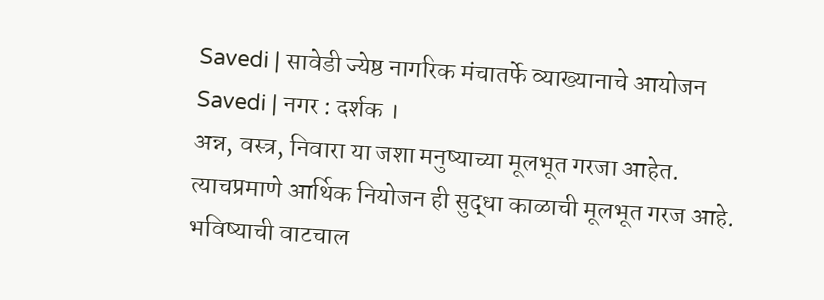Savedi | सावेडी ज्येष्ठ नागरिक मंचातर्फे व्याख्यानाचे आयोजन
Savedi | नगर : दर्शक ।
अन्न, वस्त्र, निवारा या जशा मनुष्याच्या मूलभूत गरजा आहेत. त्याचप्रमाणे आर्थिक नियोजन ही सुद्धा काळाची मूलभूत गरज आहे. भविष्याची वाटचाल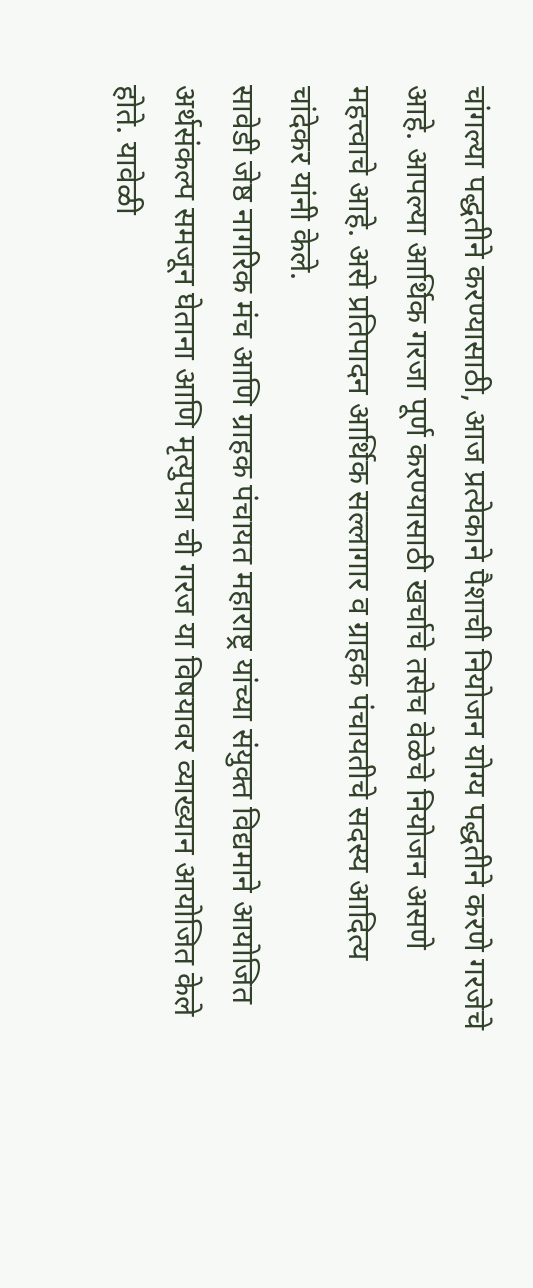चांगल्या पद्धतीने करण्यासाठी, आज प्रत्येकाने पैशाची नियोजन योग्य पद्धतीने करणे गरजेचे आहे. आपल्या आर्थिक गरजा पूर्ण करण्यासाठी खर्चाचे तसेच वेळेचे नियोजन असणे महत्त्वाचे आहे. असे प्रतिपादन आर्थिक सल्लागार व ग्राहक पंचायतीचे सदस्य आदित्य चांदेकर यांनी केले.
सावेडी जेष्ठ नागरिक मंच आणि ग्राहक पंचायत महाराष्ट्र यांच्या संयुक्त विद्यमाने आयोजित अर्थसंकल्प समजून घेताना आणि मृत्युपत्रा ची गरज या विषयावर व्याख्यान आयोजित केले होते. यावेळी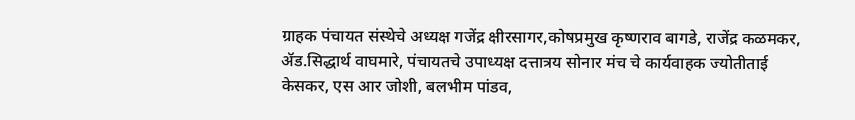ग्राहक पंचायत संस्थेचे अध्यक्ष गजेंद्र क्षीरसागर,कोषप्रमुख कृष्णराव बागडे, राजेंद्र कळमकर, ॲड.सिद्धार्थ वाघमारे, पंचायतचे उपाध्यक्ष दत्तात्रय सोनार मंच चे कार्यवाहक ज्योतीताई केसकर, एस आर जोशी, बलभीम पांडव,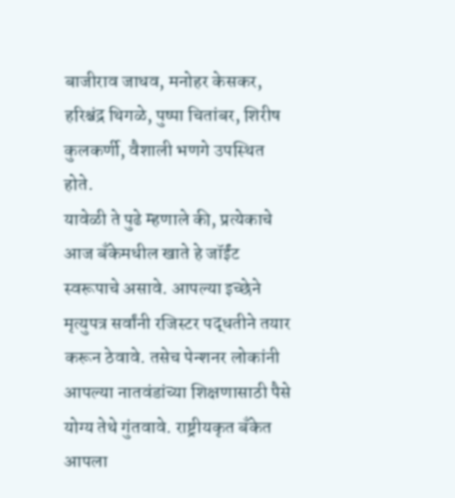बाजीराव जाधव, मनोहर केसकर, हरिश्चंद्र थिगळे, पुष्पा चितांबर, शिरीष कुलकर्णी, वैशाली भणगे उपस्थित होते.
यावेळी ते पुढे म्हणाले की, प्रत्येकाचे आज बँकेमधील खाते हे जॉईंट स्वरूपाचे असावे. आपल्या इच्छेने मृत्युपत्र सर्वांनी रजिस्टर पद्धतीने तयार करून ठेवावे. तसेच पेन्शनर लोकांनी आपल्या नातवंडांच्या शिक्षणासाठी पैसे योग्य तेथे गुंतवावे. राष्ट्रीयकृत बँकेत आपला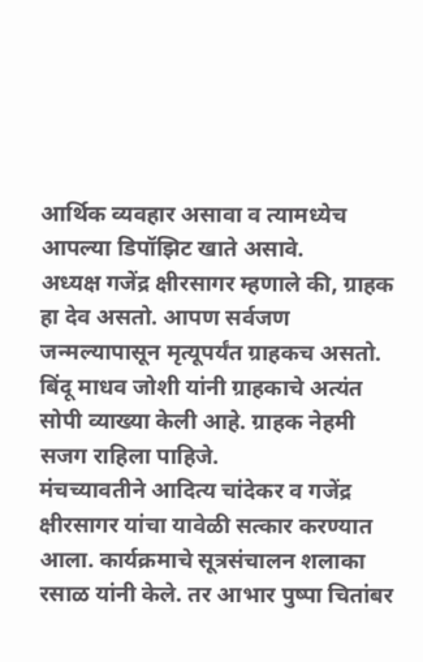आर्थिक व्यवहार असावा व त्यामध्येच आपल्या डिपॉझिट खाते असावे.
अध्यक्ष गजेंद्र क्षीरसागर म्हणाले की, ग्राहक हा देव असतो. आपण सर्वजण जन्मल्यापासून मृत्यूपर्यंत ग्राहकच असतो. बिंदू माधव जोशी यांनी ग्राहकाचे अत्यंत सोपी व्याख्या केली आहे. ग्राहक नेहमी सजग राहिला पाहिजे.
मंचच्यावतीने आदित्य चांदेकर व गजेंद्र क्षीरसागर यांचा यावेळी सत्कार करण्यात आला. कार्यक्रमाचे सूत्रसंचालन शलाका रसाळ यांनी केले. तर आभार पुष्पा चितांबर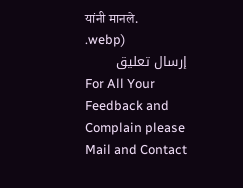यांनी मानले.
.webp)
إرسال تعليق
For All Your Feedback and Complain please Mail and Contact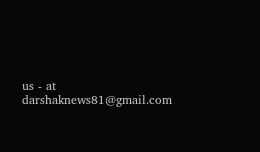us - at darshaknews81@gmail.com